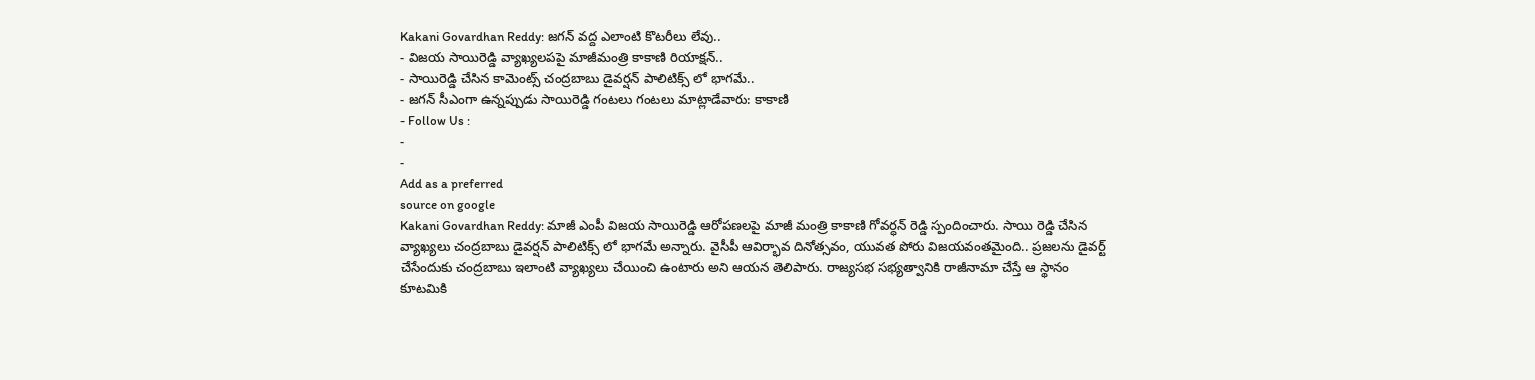Kakani Govardhan Reddy: జగన్ వద్ద ఎలాంటి కొటరీలు లేవు..
- విజయ సాయిరెడ్డి వ్యాఖ్యలపపై మాజీమంత్రి కాకాణి రియాక్షన్..
- సాయిరెడ్డి చేసిన కామెంట్స్ చంద్రబాబు డైవర్షన్ పాలిటిక్స్ లో భాగమే..
- జగన్ సీఎంగా ఉన్నప్పుడు సాయిరెడ్డి గంటలు గంటలు మాట్లాడేవారు: కాకాణి
- Follow Us :
-
-
Add as a preferred
source on google
Kakani Govardhan Reddy: మాజీ ఎంపీ విజయ సాయిరెడ్డి ఆరోపణలపై మాజీ మంత్రి కాకాణి గోవర్ధన్ రెడ్డి స్పందించారు. సాయి రెడ్డి చేసిన వ్యాఖ్యలు చంద్రబాబు డైవర్షన్ పాలిటిక్స్ లో భాగమే అన్నారు. వైసీపీ ఆవిర్భావ దినోత్సవం, యువత పోరు విజయవంతమైంది.. ప్రజలను డైవర్ట్ చేసేందుకు చంద్రబాబు ఇలాంటి వ్యాఖ్యలు చేయించి ఉంటారు అని ఆయన తెలిపారు. రాజ్యసభ సభ్యత్వానికి రాజీనామా చేస్తే ఆ స్థానం కూటమికి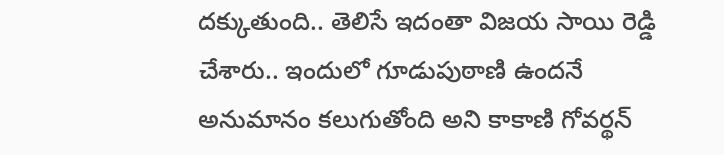దక్కుతుంది.. తెలిసే ఇదంతా విజయ సాయి రెడ్డి చేశారు.. ఇందులో గూడుపుఠాణి ఉందనే అనుమానం కలుగుతోంది అని కాకాణి గోవర్థన్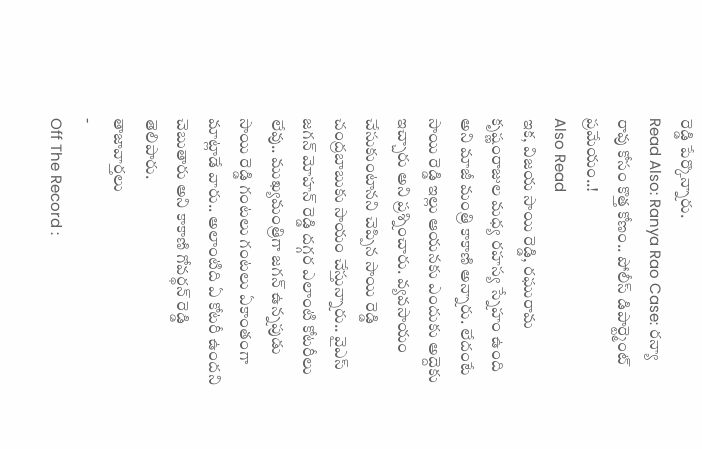రెడ్డి పేర్కొన్నారు.
Read Also: Ranya Rao Case: రన్యా రావు కోసం కొత్త కోణం.. పోలీస్ డిపార్ట్మెంట్ ప్రమేయం..!
Also Read
ఇక, విజయ సాయి రెడ్డి, రఘురామ కృష్ణంరాజుల మధ్య రహస్య స్నేహం ఉంది అని మాజీ మంత్రి కాకాణి అన్నారు. లేదంటే సాయి రెడ్డి ఇల్లు ఆయనకు ఎందుకు అద్దెకు ఇచ్చారు అని ప్రశ్నించారు. వ్యవసాయం చేసుకుంటానని చెప్పిన సాయి రెడ్డి చంద్రబాబుకు సాయం చేస్తున్నారు.. వైఎస్ జగన్ మోహన్ రెడ్డి దగ్గర ఎలాంటి కోటరీలు లేవు.. ముఖ్యమంత్రిగా జగన్ ఉన్నపుడు సాయి రెడ్డి గంటలు గంటలు ఏకాంతంగా మాట్లాడే వారు.. అలాంటిది ఏ కోటరీ ఉందని చెబుతారు అని కాకాణి గోవర్థన్ రెడ్డి తెలిపారు.
తాజావార్తలు
-
Off The Record :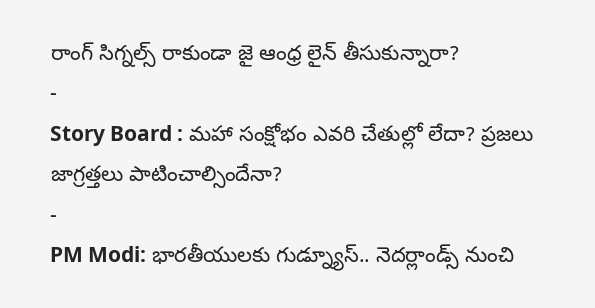రాంగ్ సిగ్నల్స్ రాకుండా జై ఆంధ్ర లైన్ తీసుకున్నారా?
-
Story Board : మహా సంక్షోభం ఎవరి చేతుల్లో లేదా? ప్రజలు జాగ్రత్తలు పాటించాల్సిందేనా?
-
PM Modi: భారతీయులకు గుడ్న్యూస్.. నెదర్లాండ్స్ నుంచి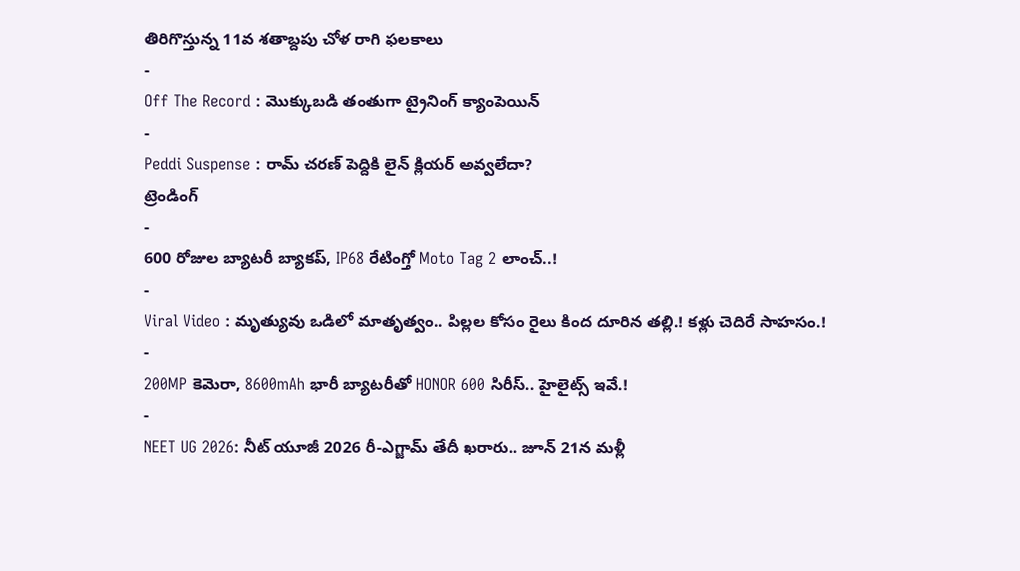తిరిగొస్తున్న 11వ శతాబ్దపు చోళ రాగి ఫలకాలు
-
Off The Record : మొక్కుబడి తంతుగా ట్రైనింగ్ క్యాంపెయిన్
-
Peddi Suspense : రామ్ చరణ్ పెద్దికి లైన్ క్లియర్ అవ్వలేదా?
ట్రెండింగ్
-
600 రోజుల బ్యాటరీ బ్యాకప్, IP68 రేటింగ్తో Moto Tag 2 లాంచ్..!
-
Viral Video : మృత్యువు ఒడిలో మాతృత్వం.. పిల్లల కోసం రైలు కింద దూరిన తల్లి.! కళ్లు చెదిరే సాహసం.!
-
200MP కెమెరా, 8600mAh భారీ బ్యాటరీతో HONOR 600 సిరీస్.. హైలైట్స్ ఇవే.!
-
NEET UG 2026: నీట్ యూజీ 2026 రీ-ఎగ్జామ్ తేదీ ఖరారు.. జూన్ 21న మళ్లీ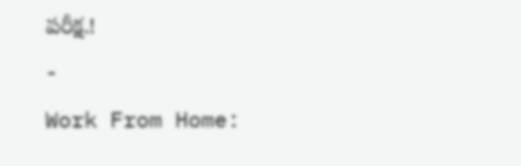పరీక్ష.!
-
Work From Home: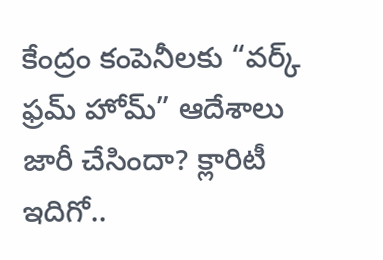కేంద్రం కంపెనీలకు “వర్క్ ఫ్రమ్ హోమ్” ఆదేశాలు జారీ చేసిందా? క్లారిటీ ఇదిగో..